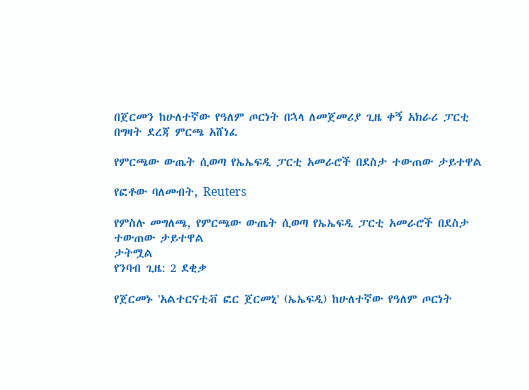በጀርመን ከሁለተኛው የዓለም ጦርነት በኋላ ለመጀመሪያ ጊዜ ቀኝ አክራሪ ፓርቲ በግዛት ደረጃ ምርጫ አሸነፈ

የምርጫው ውጤት ሲወጣ የኤኤፍዲ ፓርቲ አመራሮች በደስታ ተውጠው ታይተዋል

የፎቶው ባለመብት, Reuters

የምስሉ መግለጫ, የምርጫው ውጤት ሲወጣ የኤኤፍዲ ፓርቲ አመራሮች በደስታ ተውጠው ታይተዋል
ታትሟል
የንባብ ጊዜ: 2 ደቂቃ

የጀርመኑ 'አልተርናቲቭ ፎር ጀርመኒ' (ኤኤፍዲ) ከሁለተኛው የዓለም ጦርነት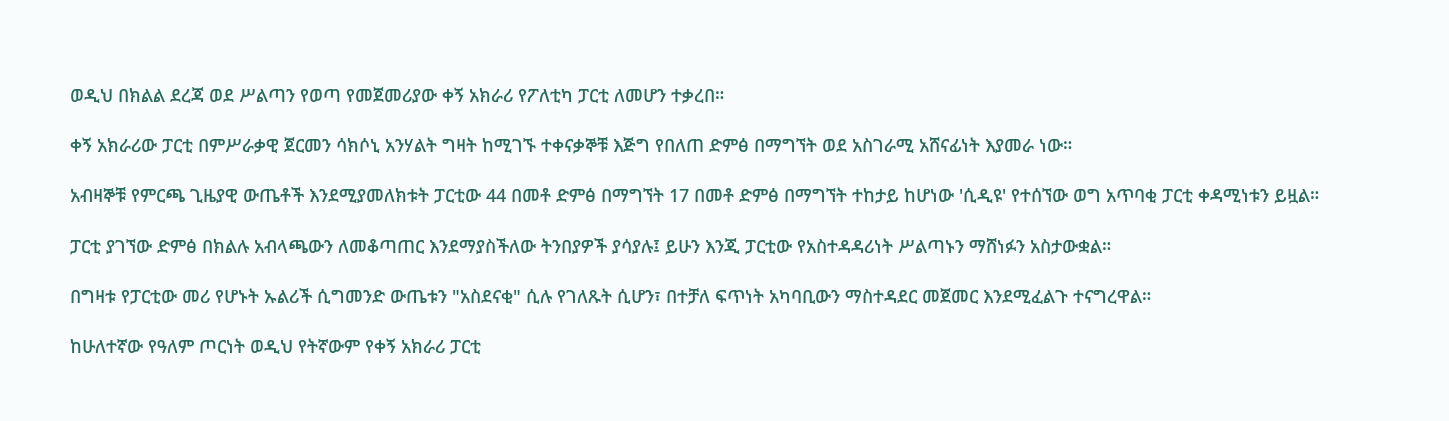ወዲህ በክልል ደረጃ ወደ ሥልጣን የወጣ የመጀመሪያው ቀኝ አክራሪ የፖለቲካ ፓርቲ ለመሆን ተቃረበ።

ቀኝ አክራሪው ፓርቲ በምሥራቃዊ ጀርመን ሳክሶኒ አንሃልት ግዛት ከሚገኙ ተቀናቃኞቹ እጅግ የበለጠ ድምፅ በማግኘት ወደ አስገራሚ አሸናፊነት እያመራ ነው።

አብዛኞቹ የምርጫ ጊዜያዊ ውጤቶች እንደሚያመለክቱት ፓርቲው 44 በመቶ ድምፅ በማግኘት 17 በመቶ ድምፅ በማግኘት ተከታይ ከሆነው 'ሲዲዩ' የተሰኘው ወግ አጥባቂ ፓርቲ ቀዳሚነቱን ይዟል።

ፓርቲ ያገኘው ድምፅ በክልሉ አብላጫውን ለመቆጣጠር እንደማያስችለው ትንበያዎች ያሳያሉ፤ ይሁን እንጂ ፓርቲው የአስተዳዳሪነት ሥልጣኑን ማሸነፉን አስታውቋል።

በግዛቱ የፓርቲው መሪ የሆኑት ኡልሪች ሲግመንድ ውጤቱን "አስደናቂ" ሲሉ የገለጹት ሲሆን፣ በተቻለ ፍጥነት አካባቢውን ማስተዳደር መጀመር እንደሚፈልጉ ተናግረዋል።

ከሁለተኛው የዓለም ጦርነት ወዲህ የትኛውም የቀኝ አክራሪ ፓርቲ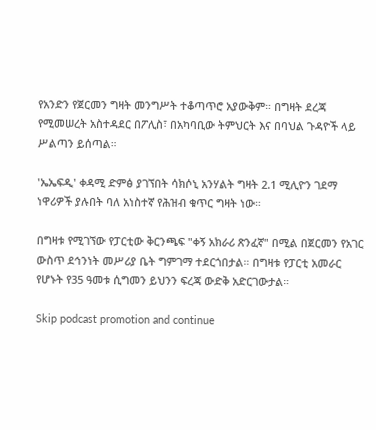የአንድን የጀርመን ግዛት መንግሥት ተቆጣጥሮ አያውቅም። በግዛት ደረጃ የሚመሠረት አስተዳደር በፖሊስ፣ በአካባቢው ትምህርት እና በባህል ጉዳዮች ላይ ሥልጣን ይሰጣል።

'ኤኤፍዲ' ቀዳሚ ድምፅ ያገኘበት ሳክሶኒ አንሃልት ግዛት 2.1 ሚሊዮን ገደማ ነዋሪዎች ያሉበት ባለ አነስተኛ የሕዝብ ቁጥር ግዛት ነው።

በግዛቱ የሚገኘው የፓርቲው ቅርንጫፍ "ቀኝ አክራሪ ጽንፈኛ" በሚል በጀርመን የአገር ውስጥ ደኅንነት መሥሪያ ቤት ግምገማ ተደርጎበታል። በግዛቱ የፓርቲ አመራር የሆኑት የ35 ዓመቱ ሲግመን ይህንን ፍረጃ ውድቅ አድርገውታል።

Skip podcast promotion and continue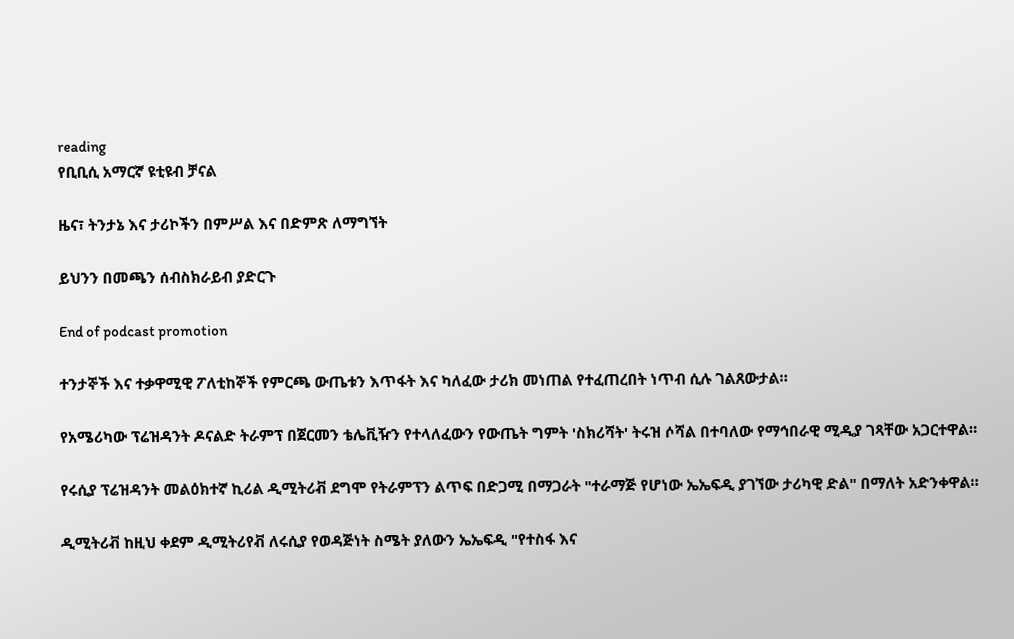reading
የቢቢሲ አማርኛ ዩቲዩብ ቻናል

ዜና፣ ትንታኔ እና ታሪኮችን በምሥል እና በድምጽ ለማግኘት

ይህንን በመጫን ሰብስክራይብ ያድርጉ

End of podcast promotion

ተንታኞች እና ተቃዋሚዊ ፖለቲከኞች የምርጫ ውጤቱን እጥፋት እና ካለፈው ታሪክ መነጠል የተፈጠረበት ነጥብ ሲሉ ገልጸውታል።

የአሜሪካው ፕሬዝዳንት ዶናልድ ትራምፕ በጀርመን ቴሌቪዥን የተላለፈውን የውጤት ግምት 'ስክሪሻት' ትሩዝ ሶሻል በተባለው የማኅበራዊ ሚዲያ ገጻቸው አጋርተዋል።

የሩሲያ ፕሬዝዳንት መልዕክተኛ ኪሪል ዲሚትሪቭ ደግሞ የትራምፕን ልጥፍ በድጋሚ በማጋራት "ተራማጅ የሆነው ኤኤፍዲ ያገኘው ታሪካዊ ድል" በማለት አድንቀዋል።

ዲሚትሪቭ ከዚህ ቀደም ዲሚትሪየቭ ለሩሲያ የወዳጅነት ስሜት ያለውን ኤኤፍዲ "የተስፋ እና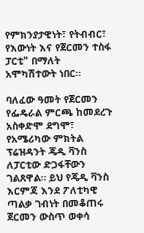የምክንያታዊነት፣ የትብብር፣ የእውነት እና የጀርመን ተስፋ ፓርቲ" በማለት አሞካሽተውት ነበር።

ባለፈው ዓመት የጀርመን የፌዴራል ምርጫ ከመደረጉ አስቀድሞ ደግሞ፣ የአሜሪካው ምክትል ፕሬዝዳንት ጄዲ ቫንስ ለፓርቲው ድጋፋቸውን ገልጸዋል። ይህ የጄዲ ቫንስ እርምጃ እንደ ፖለቲካዊ ጣልቃ ገብነት በመቆጠሩ ጀርመን ውስጥ ወቀሳ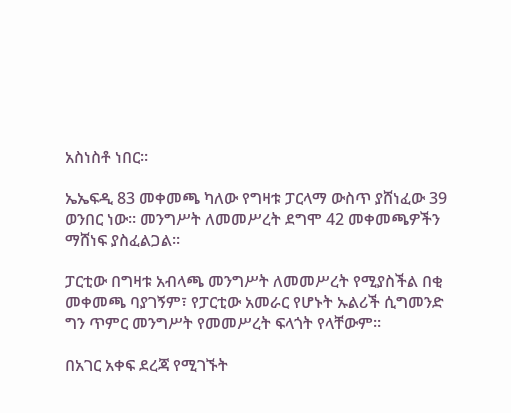አስነስቶ ነበር።

ኤኤፍዲ 83 መቀመጫ ካለው የግዛቱ ፓርላማ ውስጥ ያሸነፈው 39 ወንበር ነው። መንግሥት ለመመሥረት ደግሞ 42 መቀመጫዎችን ማሸነፍ ያስፈልጋል።

ፓርቲው በግዛቱ አብላጫ መንግሥት ለመመሥረት የሚያስችል በቂ መቀመጫ ባያገኝም፣ የፓርቲው አመራር የሆኑት ኡልሪች ሲግመንድ ግን ጥምር መንግሥት የመመሥረት ፍላጎት የላቸውም።

በአገር አቀፍ ደረጃ የሚገኙት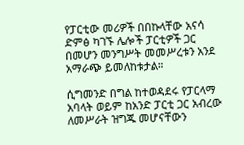የፓርቲው መሪዎች በበኩላቸው አናሳ ድምፅ ካገኙ ሌሎች ፓርቲዎች ጋር በመሆን መንግሥት መመሥረቱን አንደ አማራጭ ይመለከቱታል።

ሲግመንድ በግል ከተወዳደሩ የፓርላማ አባላት ወይም ከአንድ ፓርቲ ጋር አብረው ለመሥራት ዝግጁ መሆናቸውን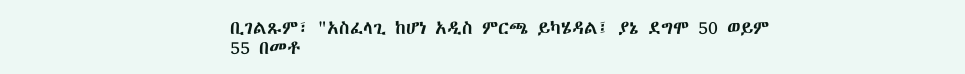ቢገልጹም፣ "አስፈላጊ ከሆነ አዲስ ምርጫ ይካሄዳል፤ ያኔ ደግሞ 50 ወይም 55 በመቶ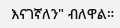እናገኛለን" ብለዋል።